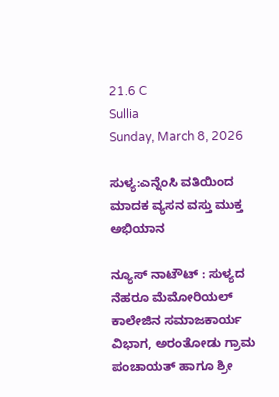21.6 C
Sullia
Sunday, March 8, 2026

ಸುಳ್ಯ:ಎನ್ನೆಂಸಿ ವತಿಯಿಂದ ಮಾದಕ ವ್ಯಸನ ವಸ್ತು ಮುಕ್ತ ಅಭಿಯಾನ

ನ್ಯೂಸ್ ನಾಟೌಟ್ : ಸುಳ್ಯದ ನೆಹರೂ ಮೆಮೋರಿಯಲ್ ಕಾಲೇಜಿನ ಸಮಾಜಕಾರ್ಯ ವಿಭಾಗ, ಅರಂತೋಡು ಗ್ರಾಮ ಪಂಚಾಯತ್ ಹಾಗೂ ಶ್ರೀ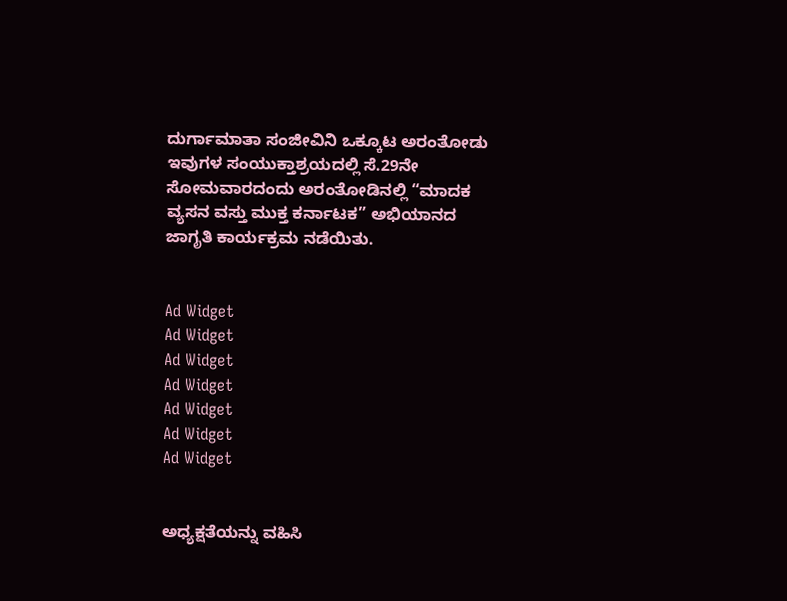ದುರ್ಗಾಮಾತಾ ಸಂಜೀವಿನಿ ಒಕ್ಕೂಟ ಅರಂತೋಡು ಇವುಗಳ ಸಂಯುಕ್ತಾಶ್ರಯದಲ್ಲಿ ಸೆ.29ನೇ ಸೋಮವಾರದಂದು ಅರಂತೋಡಿನಲ್ಲಿ “ಮಾದಕ ವ್ಯಸನ ವಸ್ತು ಮುಕ್ತ ಕರ್ನಾಟಕ” ಅಭಿಯಾನದ ಜಾಗೃತಿ ಕಾರ್ಯಕ್ರಮ ನಡೆಯಿತು.


Ad Widget
Ad Widget
Ad Widget
Ad Widget
Ad Widget
Ad Widget
Ad Widget


ಅಧ್ಯಕ್ಷತೆಯನ್ನು ವಹಿಸಿ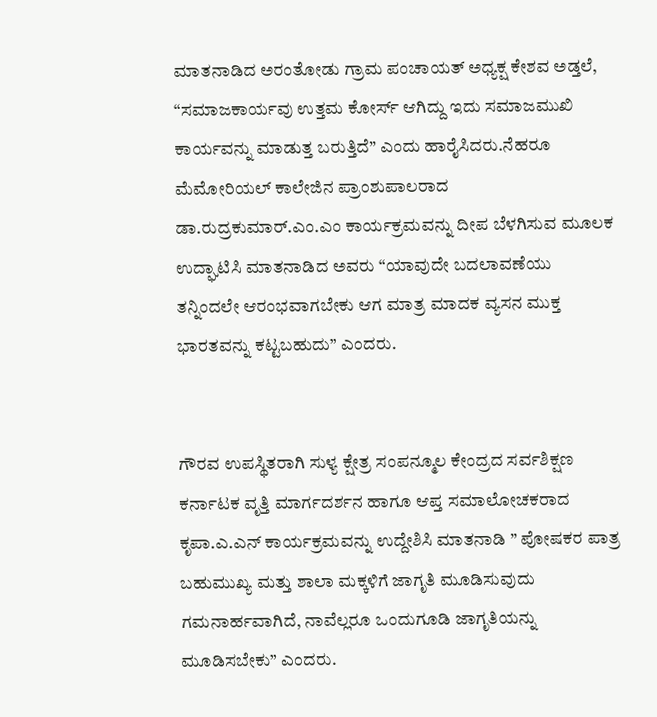ಮಾತನಾಡಿದ ಅರಂತೋಡು ಗ್ರಾಮ ಪಂಚಾಯತ್ ಅಧ್ಯಕ್ಷ ಕೇಶವ ಅಡ್ತಲೆ, “ಸಮಾಜಕಾರ್ಯವು ಉತ್ತಮ ಕೋರ್ಸ್ ಆಗಿದ್ದು ಇದು ಸಮಾಜಮುಖಿ ಕಾರ್ಯವನ್ನು ಮಾಡುತ್ತ ಬರುತ್ತಿದೆ” ಎಂದು ಹಾರೈಸಿದರು.ನೆಹರೂ ಮೆಮೋರಿಯಲ್ ಕಾಲೇಜಿನ ಪ್ರಾಂಶುಪಾಲರಾದ ಡಾ.ರುದ್ರಕುಮಾರ್.ಎಂ.ಎಂ ಕಾರ್ಯಕ್ರಮವನ್ನು ದೀಪ ಬೆಳಗಿಸುವ ಮೂಲಕ ಉದ್ಘಾಟಿಸಿ ಮಾತನಾಡಿದ ಅವರು “ಯಾವುದೇ ಬದಲಾವಣೆಯು ತನ್ನಿಂದಲೇ ಆರಂಭವಾಗಬೇಕು ಆಗ ಮಾತ್ರ ಮಾದಕ ವ್ಯಸನ ಮುಕ್ತ ಭಾರತವನ್ನು ಕಟ್ಟಬಹುದು” ಎಂದರು.


ಗೌರವ ಉಪಸ್ಥಿತರಾಗಿ ಸುಳ್ಯ ಕ್ಷೇತ್ರ ಸಂಪನ್ಮೂಲ ಕೇಂದ್ರದ ಸರ್ವಶಿಕ್ಷಣ ಕರ್ನಾಟಕ ವೃತ್ತಿ ಮಾರ್ಗದರ್ಶನ ಹಾಗೂ ಆಪ್ತ ಸಮಾಲೋಚಕರಾದ ಕೃಪಾ.ಎ.ಎನ್ ಕಾರ್ಯಕ್ರಮವನ್ನು ಉದ್ದೇಶಿಸಿ ಮಾತನಾಡಿ ” ಪೋಷಕರ ಪಾತ್ರ ಬಹುಮುಖ್ಯ ಮತ್ತು ಶಾಲಾ ಮಕ್ಕಳಿಗೆ ಜಾಗೃತಿ ಮೂಡಿಸುವುದು ಗಮನಾರ್ಹವಾಗಿದೆ, ನಾವೆಲ್ಲರೂ ಒಂದುಗೂಡಿ ಜಾಗೃತಿಯನ್ನು ಮೂಡಿಸಬೇಕು” ಎಂದರು.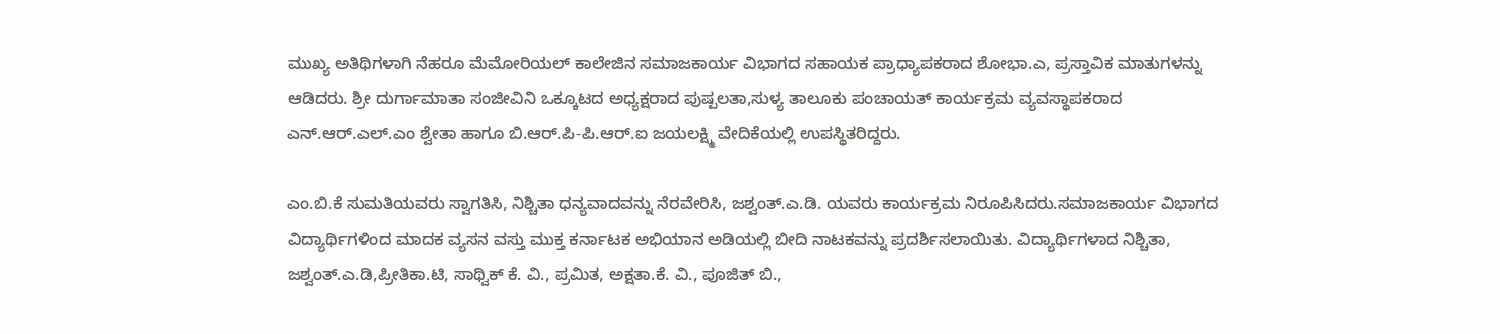ಮುಖ್ಯ ಅತಿಥಿಗಳಾಗಿ ನೆಹರೂ ಮೆಮೋರಿಯಲ್ ಕಾಲೇಜಿನ ಸಮಾಜಕಾರ್ಯ ವಿಭಾಗದ ಸಹಾಯಕ ಪ್ರಾಧ್ಯಾಪಕರಾದ ಶೋಭಾ.ಎ, ಪ್ರಸ್ತಾವಿಕ ಮಾತುಗಳನ್ನು ಆಡಿದರು. ಶ್ರೀ ದುರ್ಗಾಮಾತಾ ಸಂಜೀವಿನಿ ಒಕ್ಕೂಟದ ಅಧ್ಯಕ್ಷರಾದ ಪುಷ್ಪಲತಾ,ಸುಳ್ಯ ತಾಲೂಕು ಪಂಚಾಯತ್ ಕಾರ್ಯಕ್ರಮ ವ್ಯವಸ್ಥಾಪಕರಾದ ಎನ್.ಆರ್.ಎಲ್.ಎಂ ಶ್ವೇತಾ ಹಾಗೂ ಬಿ.ಆರ್.ಪಿ-ಪಿ.ಆರ್.ಐ ಜಯಲಕ್ಷ್ಮಿ ವೇದಿಕೆಯಲ್ಲಿ ಉಪಸ್ಥಿತರಿದ್ದರು.

ಎಂ.ಬಿ.ಕೆ ಸುಮತಿಯವರು ಸ್ವಾಗತಿಸಿ, ನಿಶ್ಚಿತಾ ಧನ್ಯವಾದವನ್ನು ನೆರವೇರಿಸಿ, ಜಶ್ವಂತ್.ಎ.ಡಿ. ಯವರು ಕಾರ್ಯಕ್ರಮ ನಿರೂಪಿಸಿದರು.ಸಮಾಜಕಾರ್ಯ ವಿಭಾಗದ ವಿದ್ಯಾರ್ಥಿಗಳಿಂದ ಮಾದಕ ವ್ಯಸನ ವಸ್ತು ಮುಕ್ತ ಕರ್ನಾಟಕ ಅಭಿಯಾನ ಅಡಿಯಲ್ಲಿ ಬೀದಿ ನಾಟಕವನ್ನು ಪ್ರದರ್ಶಿಸಲಾಯಿತು. ವಿದ್ಯಾರ್ಥಿಗಳಾದ ನಿಶ್ಚಿತಾ, ಜಶ್ವಂತ್.ಎ.ಡಿ,ಪ್ರೀತಿಕಾ.ಟಿ, ಸಾಥ್ವಿಕ್ ಕೆ. ವಿ., ಪ್ರಮಿತ, ಅಕ್ಷತಾ.ಕೆ. ವಿ., ಪೂಜಿತ್ ಬಿ.,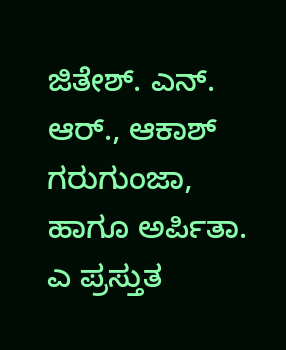ಜಿತೇಶ್. ಎನ್. ಆರ್., ಆಕಾಶ್ ಗರುಗುಂಜಾ, ಹಾಗೂ ಅರ್ಪಿತಾ. ಎ ಪ್ರಸ್ತುತ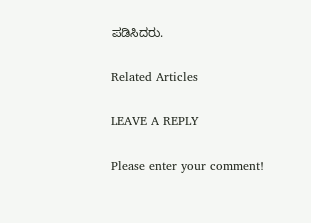ಪಡಿಸಿದರು.

Related Articles

LEAVE A REPLY

Please enter your comment!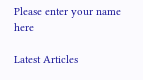Please enter your name here

Latest Articles